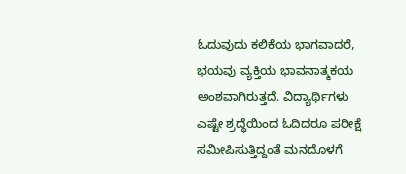ಓದುವುದು ಕಲಿಕೆಯ ಭಾಗವಾದರೆ, ಭಯವು ವ್ಯಕ್ತಿಯ ಭಾವನಾತ್ಮಕಯ ಅಂಶವಾಗಿರುತ್ತದೆ. ವಿದ್ಯಾರ್ಥಿಗಳು ಎಷ್ಟೇ ಶ್ರದ್ಧೆಯಿಂದ ಓದಿದರೂ ಪರೀಕ್ಷೆ ಸಮೀಪಿಸುತ್ತಿದ್ದಂತೆ ಮನದೊಳಗೆ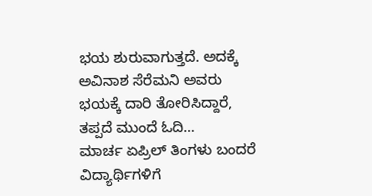ಭಯ ಶುರುವಾಗುತ್ತದೆ. ಅದಕ್ಕೆ ಅವಿನಾಶ ಸೆರೆಮನಿ ಅವರು ಭಯಕ್ಕೆ ದಾರಿ ತೋರಿಸಿದ್ದಾರೆ, ತಪ್ಪದೆ ಮುಂದೆ ಓದಿ…
ಮಾರ್ಚ ಏಪ್ರಿಲ್ ತಿಂಗಳು ಬಂದರೆ ವಿದ್ಯಾರ್ಥಿಗಳಿಗೆ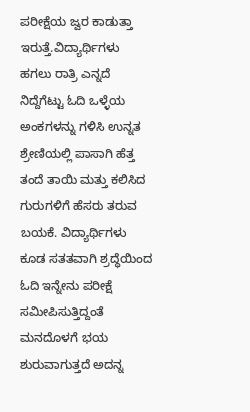ಪರೀಕ್ಷೆಯ ಜ್ವರ ಕಾಡುತ್ತಾ ಇರುತ್ತೆ.ವಿದ್ಯಾರ್ಥಿಗಳು ಹಗಲು ರಾತ್ರಿ ಎನ್ನದೆ ನಿದ್ದೆಗೆಟ್ಟು ಓದಿ ಒಳ್ಳೆಯ ಅಂಕಗಳನ್ನು ಗಳಿಸಿ ಉನ್ನತ ಶ್ರೇಣಿಯಲ್ಲಿ ಪಾಸಾಗಿ ಹೆತ್ತ ತಂದೆ ತಾಯಿ ಮತ್ತು ಕಲಿಸಿದ ಗುರುಗಳಿಗೆ ಹೆಸರು ತರುವ ಬಯಕೆ. ವಿದ್ಯಾರ್ಥಿಗಳು ಕೂಡ ಸತತವಾಗಿ ಶ್ರದ್ಧೆಯಿಂದ ಓದಿ ಇನ್ನೇನು ಪರೀಕ್ಷೆ ಸಮೀಪಿಸುತ್ತಿದ್ದಂತೆ ಮನದೊಳಗೆ ಭಯ ಶುರುವಾಗುತ್ತದೆ ಅದನ್ನ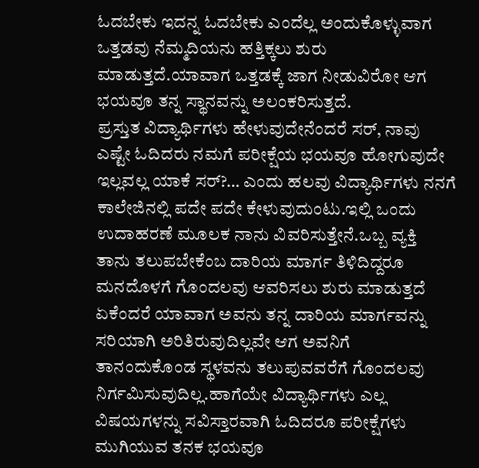ಓದಬೇಕು ಇದನ್ನ ಓದಬೇಕು ಎಂದೆಲ್ಲ ಅಂದುಕೊಳ್ಳುವಾಗ ಒತ್ತಡವು ನೆಮ್ಮದಿಯನು ಹತ್ತಿಕ್ಕಲು ಶುರು ಮಾಡುತ್ತದೆ.ಯಾವಾಗ ಒತ್ತಡಕ್ಕೆ ಜಾಗ ನೀಡುವಿರೋ ಆಗ ಭಯವೂ ತನ್ನ ಸ್ಥಾನವನ್ನು ಅಲಂಕರಿಸುತ್ತದೆ.
ಪ್ರಸ್ತುತ ವಿದ್ಯಾರ್ಥಿಗಳು ಹೇಳುವುದೇನೆಂದರೆ ಸರ್, ನಾವು ಎಷ್ಟೇ ಓದಿದರು ನಮಗೆ ಪರೀಕ್ಷೆಯ ಭಯವೂ ಹೋಗುವುದೇ ಇಲ್ಲವಲ್ಲ ಯಾಕೆ ಸರ್?… ಎಂದು ಹಲವು ವಿದ್ಯಾರ್ಥಿಗಳು ನನಗೆ ಕಾಲೇಜಿನಲ್ಲಿ ಪದೇ ಪದೇ ಕೇಳುವುದುಂಟು.ಇಲ್ಲಿ ಒಂದು ಉದಾಹರಣೆ ಮೂಲಕ ನಾನು ವಿವರಿಸುತ್ತೇನೆ.ಒಬ್ಬ ವ್ಯಕ್ತಿ ತಾನು ತಲುಪಬೇಕೆಂಬ ದಾರಿಯ ಮಾರ್ಗ ತಿಳಿದಿದ್ದರೂ ಮನದೊಳಗೆ ಗೊಂದಲವು ಆವರಿಸಲು ಶುರು ಮಾಡುತ್ತದೆ ಏಕೆಂದರೆ ಯಾವಾಗ ಅವನು ತನ್ನ ದಾರಿಯ ಮಾರ್ಗವನ್ನು ಸರಿಯಾಗಿ ಅರಿತಿರುವುದಿಲ್ಲವೇ ಆಗ ಅವನಿಗೆ ತಾನಂದುಕೊಂಡ ಸ್ಥಳವನು ತಲುಪುವವರೆಗೆ ಗೊಂದಲವು ನಿರ್ಗಮಿಸುವುದಿಲ್ಲ.ಹಾಗೆಯೇ ವಿದ್ಯಾರ್ಥಿಗಳು ಎಲ್ಲ ವಿಷಯಗಳನ್ನು ಸವಿಸ್ತಾರವಾಗಿ ಓದಿದರೂ ಪರೀಕ್ಷೆಗಳು ಮುಗಿಯುವ ತನಕ ಭಯವೂ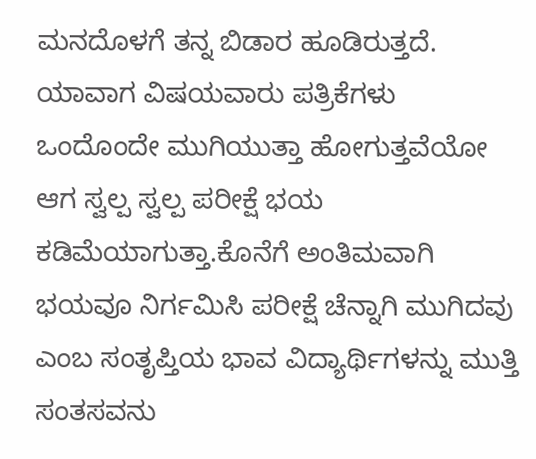ಮನದೊಳಗೆ ತನ್ನ ಬಿಡಾರ ಹೂಡಿರುತ್ತದೆ. ಯಾವಾಗ ವಿಷಯವಾರು ಪತ್ರಿಕೆಗಳು ಒಂದೊಂದೇ ಮುಗಿಯುತ್ತಾ ಹೋಗುತ್ತವೆಯೋ ಆಗ ಸ್ವಲ್ಪ ಸ್ವಲ್ಪ ಪರೀಕ್ಷೆ ಭಯ ಕಡಿಮೆಯಾಗುತ್ತಾ.ಕೊನೆಗೆ ಅಂತಿಮವಾಗಿ ಭಯವೂ ನಿರ್ಗಮಿಸಿ ಪರೀಕ್ಷೆ ಚೆನ್ನಾಗಿ ಮುಗಿದವು ಎಂಬ ಸಂತೃಪ್ತಿಯ ಭಾವ ವಿದ್ಯಾರ್ಥಿಗಳನ್ನು ಮುತ್ತಿ ಸಂತಸವನು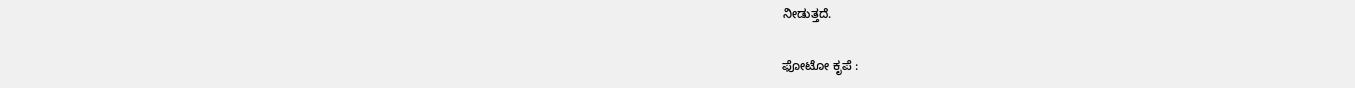ನೀಡುತ್ತದೆ.

ಫೋಟೋ ಕೃಪೆ :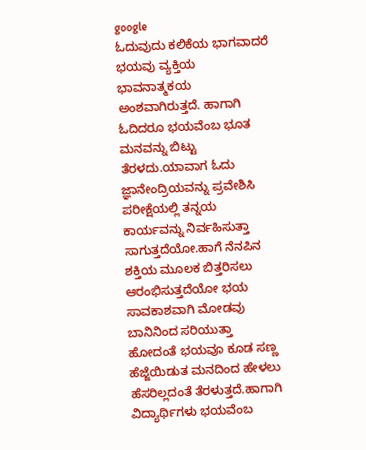google
ಓದುವುದು ಕಲಿಕೆಯ ಭಾಗವಾದರೆ ಭಯವು ವ್ಯಕ್ತಿಯ ಭಾವನಾತ್ಮಕಯ ಅಂಶವಾಗಿರುತ್ತದೆ. ಹಾಗಾಗಿ ಓದಿದರೂ ಭಯವೆಂಬ ಭೂತ ಮನವನ್ನು ಬಿಟ್ಟು ತೆರಳದು.ಯಾವಾಗ ಓದು ಜ್ಞಾನೇಂದ್ರಿಯವನ್ನು ಪ್ರವೇಶಿಸಿ ಪರೀಕ್ಷೆಯಲ್ಲಿ ತನ್ನಯ ಕಾರ್ಯವನ್ನು ನಿರ್ವಹಿಸುತ್ತಾ ಸಾಗುತ್ತದೆಯೋ.ಹಾಗೆ ನೆನಪಿನ ಶಕ್ತಿಯ ಮೂಲಕ ಬಿತ್ತರಿಸಲು ಆರಂಭಿಸುತ್ತದೆಯೋ ಭಯ ಸಾವಕಾಶವಾಗಿ ಮೋಡವು ಬಾನಿನಿಂದ ಸರಿಯುತ್ತಾ ಹೋದಂತೆ ಭಯವೂ ಕೂಡ ಸಣ್ಣ ಹೆಜ್ಜೆಯಿಡುತ ಮನದಿಂದ ಹೇಳಲು ಹೆಸರಿಲ್ಲದಂತೆ ತೆರಳುತ್ತದೆ.ಹಾಗಾಗಿ ವಿದ್ಯಾರ್ಥಿಗಳು ಭಯವೆಂಬ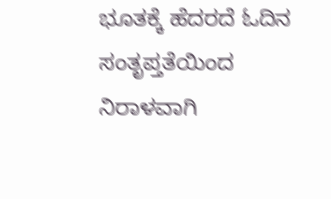ಭೂತಕ್ಕೆ ಹೆದರದೆ ಓದಿನ ಸಂತೃಪ್ತತೆಯಿಂದ ನಿರಾಳವಾಗಿ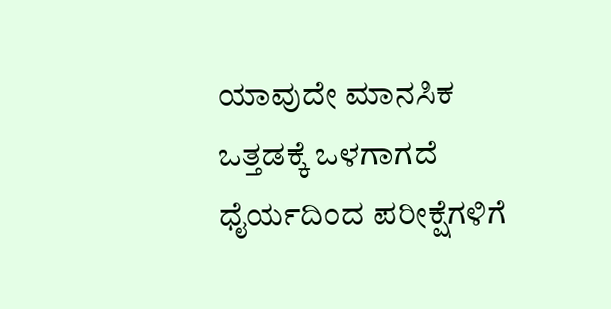ಯಾವುದೇ ಮಾನಸಿಕ ಒತ್ತಡಕ್ಕೆ ಒಳಗಾಗದೆ ಧೈರ್ಯದಿಂದ ಪರೀಕ್ಷೆಗಳಿಗೆ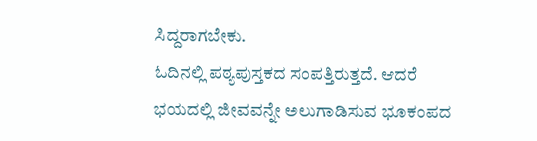ಸಿದ್ದರಾಗಬೇಕು.
ಓದಿನಲ್ಲಿ ಪಠ್ಯಪುಸ್ತಕದ ಸಂಪತ್ತಿರುತ್ತದೆ. ಆದರೆ ಭಯದಲ್ಲಿ ಜೀವವನ್ನೇ ಅಲುಗಾಡಿಸುವ ಭೂಕಂಪದ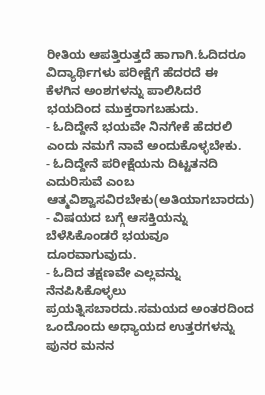ರೀತಿಯ ಆಪತ್ತಿರುತ್ತದೆ ಹಾಗಾಗಿ.ಓದಿದರೂ ವಿದ್ಯಾರ್ಥಿಗಳು ಪರೀಕ್ಷೆಗೆ ಹೆದರದೆ ಈ ಕೆಳಗಿನ ಅಂಶಗಳನ್ನು ಪಾಲಿಸಿದರೆ ಭಯದಿಂದ ಮುಕ್ತರಾಗಬಹುದು.
- ಓದಿದ್ದೇನೆ ಭಯವೇ ನಿನಗೇಕೆ ಹೆದರಲಿ ಎಂದು ನಮಗೆ ನಾವೆ ಅಂದುಕೊಳ್ಳಬೇಕು.
- ಓದಿದ್ದೇನೆ ಪರೀಕ್ಷೆಯನು ದಿಟ್ಟತನದಿ ಎದುರಿಸುವೆ ಎಂಬ ಆತ್ಮವಿಶ್ವಾಸವಿರಬೇಕು(ಅತಿಯಾಗಬಾರದು)
- ವಿಷಯದ ಬಗ್ಗೆ ಆಸಕ್ತಿಯನ್ನು ಬೆಳೆಸಿಕೊಂಡರೆ ಭಯವೂ ದೂರವಾಗುವುದು.
- ಓದಿದ ತಕ್ಷಣವೇ ಎಲ್ಲವನ್ನು ನೆನಪಿಸಿಕೊಳ್ಳಲು ಪ್ರಯತ್ನಿಸಬಾರದು.ಸಮಯದ ಅಂತರದಿಂದ ಒಂದೊಂದು ಅಧ್ಯಾಯದ ಉತ್ತರಗಳನ್ನು ಪುನರ ಮನನ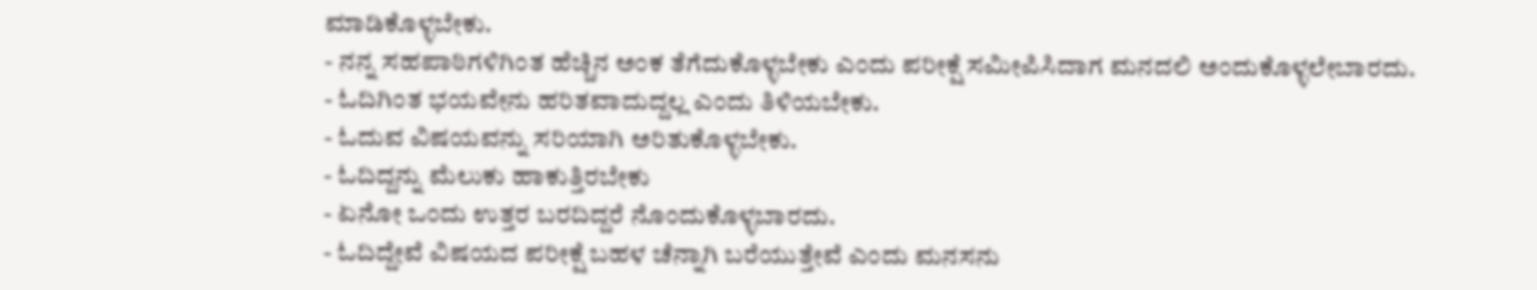ಮಾಡಿಕೊಳ್ಳಬೇಕು.
- ನನ್ನ ಸಹಪಾಠಿಗಳಿಗಿಂತ ಹೆಚ್ಚಿನ ಅಂಕ ತೆಗೆದುಕೊಳ್ಳಬೇಕು ಎಂದು ಪರೀಕ್ಷೆ ಸಮೀಪಿಸಿದಾಗ ಮನದಲಿ ಅಂದುಕೊಳ್ಳಲೇಬಾರದು.
- ಓದಿಗಿಂತ ಭಯವೇನು ಹರಿತವಾದುದ್ದಲ್ಲ ಎಂದು ತಿಳಿಯಬೇಕು.
- ಓದುವ ವಿಷಯವನ್ನು ಸರಿಯಾಗಿ ಅರಿತುಕೊಳ್ಳಬೇಕು.
- ಓದಿದ್ದನ್ನು ಮೆಲುಕು ಹಾಕುತ್ತಿರಬೇಕು
- ಏನೋ ಒಂದು ಉತ್ತರ ಬರದಿದ್ದರೆ ನೊಂದುಕೊಳ್ಳಬಾರದು.
- ಓದಿದ್ದೇವೆ ವಿಷಯದ ಪರೀಕ್ಷೆ ಬಹಳ ಚೆನ್ನಾಗಿ ಬರೆಯುತ್ತೇವೆ ಎಂದು ಮನಸನು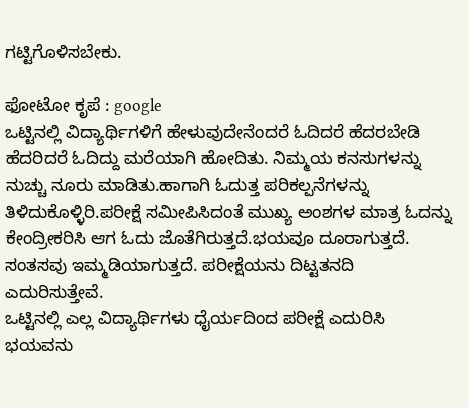ಗಟ್ಟಿಗೊಳಿಸಬೇಕು.

ಫೋಟೋ ಕೃಪೆ : google
ಒಟ್ಟಿನಲ್ಲಿ ವಿದ್ಯಾರ್ಥಿಗಳಿಗೆ ಹೇಳುವುದೇನೆಂದರೆ ಓದಿದರೆ ಹೆದರಬೇಡಿ ಹೆದರಿದರೆ ಓದಿದ್ದು ಮರೆಯಾಗಿ ಹೋದಿತು. ನಿಮ್ಮಯ ಕನಸುಗಳನ್ನು ನುಚ್ಚು ನೂರು ಮಾಡಿತು.ಹಾಗಾಗಿ ಓದುತ್ತ ಪರಿಕಲ್ಪನೆಗಳನ್ನು ತಿಳಿದುಕೊಳ್ಳಿರಿ.ಪರೀಕ್ಷೆ ಸಮೀಪಿಸಿದಂತೆ ಮುಖ್ಯ ಅಂಶಗಳ ಮಾತ್ರ ಓದನ್ನು ಕೇಂದ್ರೀಕರಿಸಿ ಆಗ ಓದು ಜೊತೆಗಿರುತ್ತದೆ.ಭಯವೂ ದೂರಾಗುತ್ತದೆ. ಸಂತಸವು ಇಮ್ಮಡಿಯಾಗುತ್ತದೆ. ಪರೀಕ್ಷೆಯನು ದಿಟ್ಟತನದಿ ಎದುರಿಸುತ್ತೇವೆ.
ಒಟ್ಟಿನಲ್ಲಿ ಎಲ್ಲ ವಿದ್ಯಾರ್ಥಿಗಳು ಧೈರ್ಯದಿಂದ ಪರೀಕ್ಷೆ ಎದುರಿಸಿ ಭಯವನು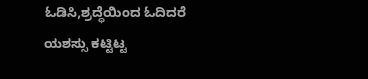ಓಡಿಸಿ,ಶ್ರದ್ಧೆಯಿಂದ ಓದಿದರೆ ಯಶಸ್ಸು ಕಟ್ಟಿಟ್ಟ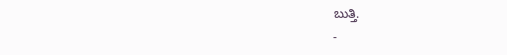ಬುತ್ತಿ.
-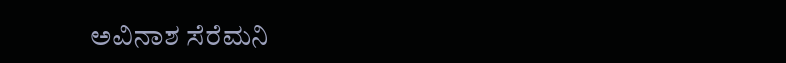ಅವಿನಾಶ ಸೆರೆಮನಿ